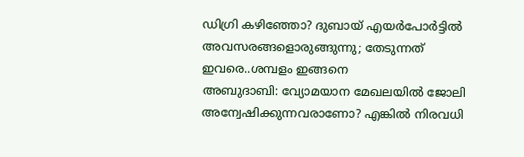ഡിഗ്രി കഴിഞ്ഞോ? ദുബായ് എയർപോർട്ടിൽ അവസരങ്ങളൊരുങ്ങുന്നു; തേടുന്നത് ഇവരെ..ശമ്പളം ഇങ്ങനെ
അബുദാബി: വ്യോമയാന മേഖലയിൽ ജോലി അന്വേഷിക്കുന്നവരാണോ? എങ്കിൽ നിരവധി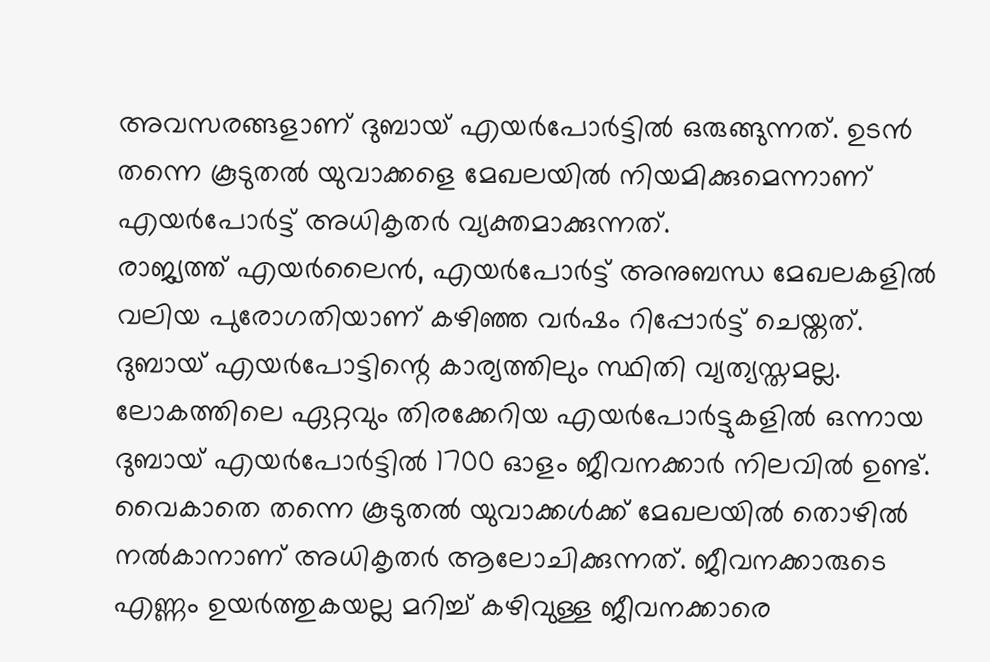അവസരങ്ങളാണ് ദുബായ് എയർപോർട്ടിൽ ഒരുങ്ങുന്നത്. ഉടൻ തന്നെ കൂടുതൽ യുവാക്കളെ മേഖലയിൽ നിയമിക്കുമെന്നാണ്
എയർപോർട്ട് അധികൃതർ വ്യക്തമാക്കുന്നത്.
രാജ്യത്ത് എയർലൈൻ, എയർപോർട്ട് അനുബന്ധ മേഖലകളിൽ വലിയ പുരോഗതിയാണ് കഴിഞ്ഞ വർഷം റിപ്പോർട്ട് ചെയ്തത്. ദുബായ് എയർപോട്ടിന്റെ കാര്യത്തിലും സ്ഥിതി വ്യത്യസ്തമല്ല. ലോകത്തിലെ ഏറ്റവും തിരക്കേറിയ എയർപോർട്ടുകളിൽ ഒന്നായ ദുബായ് എയർപോർട്ടിൽ 1700 ഓളം ജീവനക്കാർ നിലവിൽ ഉണ്ട്. വൈകാതെ തന്നെ കൂടുതൽ യുവാക്കൾക്ക് മേഖലയിൽ തൊഴിൽ നൽകാനാണ് അധികൃതർ ആലോചിക്കുന്നത്. ജീവനക്കാരുടെ എണ്ണം ഉയർത്തുകയല്ല മറിച്ച് കഴിവുള്ള ജീവനക്കാരെ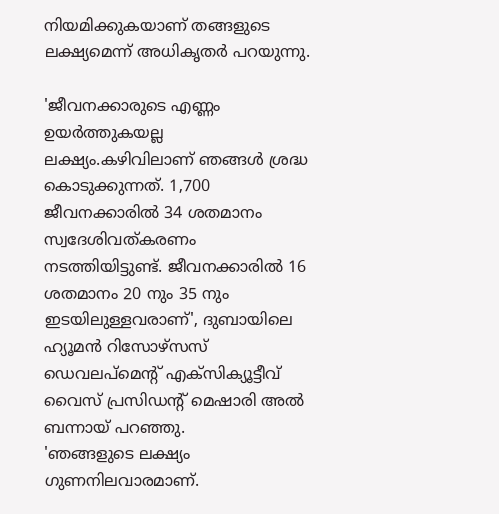നിയമിക്കുകയാണ് തങ്ങളുടെ ലക്ഷ്യമെന്ന് അധികൃതർ പറയുന്നു.

'ജീവനക്കാരുടെ എണ്ണം ഉയർത്തുകയല്ല ലക്ഷ്യം.കഴിവിലാണ് ഞങ്ങൾ ശ്രദ്ധ കൊടുക്കുന്നത്. 1,700 ജീവനക്കാരിൽ 34 ശതമാനം സ്വദേശിവത്കരണം നടത്തിയിട്ടുണ്ട്. ജീവനക്കാരിൽ 16 ശതമാനം 20 നും 35 നും ഇടയിലുള്ളവരാണ്', ദുബായിലെ ഹ്യൂമൻ റിസോഴ്സസ് ഡെവലപ്മെന്റ് എക്സിക്യൂട്ടീവ് വൈസ് പ്രസിഡന്റ് മെഷാരി അൽ ബന്നായ് പറഞ്ഞു.
'ഞങ്ങളുടെ ലക്ഷ്യം ഗുണനിലവാരമാണ്.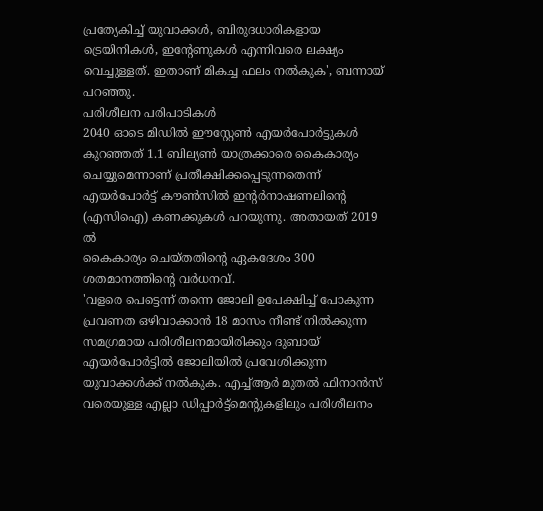പ്രത്യേകിച്ച് യുവാക്കൾ, ബിരുദധാരികളായ ട്രെയിനികൾ, ഇന്റേണുകൾ എന്നിവരെ ലക്ഷ്യം വെച്ചുള്ളത്. ഇതാണ് മികച്ച ഫലം നൽകുക', ബന്നായ് പറഞ്ഞു.
പരിശീലന പരിപാടികൾ
2040 ഓടെ മിഡിൽ ഈസ്റ്റേൺ എയർപോർട്ടുകൾ കുറഞ്ഞത് 1.1 ബില്യൺ യാത്രക്കാരെ കൈകാര്യം ചെയ്യുമെന്നാണ് പ്രതീക്ഷിക്കപ്പെടുന്നതെന്ന്
എയർപോർട്ട് കൗൺസിൽ ഇന്റർനാഷണലിന്റെ (എസിഐ) കണക്കുകൾ പറയുന്നു. അതായത് 2019 ൽ
കൈകാര്യം ചെയ്തതിന്റെ ഏകദേശം 300 ശതമാനത്തിന്റെ വർധനവ്.
'വളരെ പെട്ടെന്ന് തന്നെ ജോലി ഉപേക്ഷിച്ച് പോകുന്ന പ്രവണത ഒഴിവാക്കാൻ 18 മാസം നീണ്ട് നിൽക്കുന്ന സമഗ്രമായ പരിശീലനമായിരിക്കും ദുബായ് എയർപോർട്ടിൽ ജോലിയിൽ പ്രവേശിക്കുന്ന യുവാക്കൾക്ക് നൽകുക. എച്ച്ആർ മുതൽ ഫിനാൻസ് വരെയുള്ള എല്ലാ ഡിപ്പാർട്ട്മെന്റുകളിലും പരിശീലനം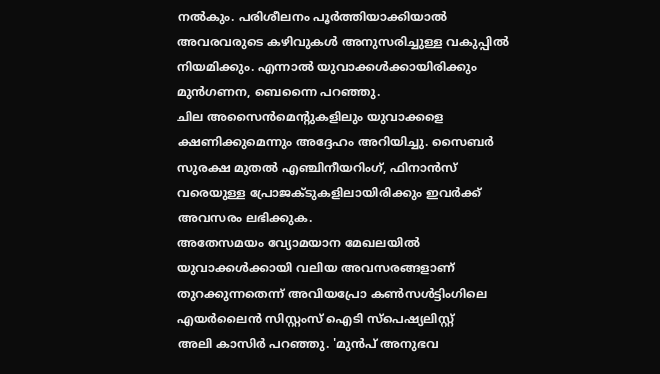നൽകും. പരിശീലനം പൂർത്തിയാക്കിയാൽ അവരവരുടെ കഴിവുകൾ അനുസരിച്ചുള്ള വകുപ്പിൽ നിയമിക്കും. എന്നാൽ യുവാക്കൾക്കായിരിക്കും മുൻഗണന, ബെന്നൈ പറഞ്ഞു.
ചില അസൈൻമെന്റുകളിലും യുവാക്കളെ ക്ഷണിക്കുമെന്നും അദ്ദേഹം അറിയിച്ചു. സൈബർ സുരക്ഷ മുതൽ എഞ്ചിനീയറിംഗ്, ഫിനാൻസ് വരെയുള്ള പ്രോജക്ടുകളിലായിരിക്കും ഇവർക്ക് അവസരം ലഭിക്കുക.
അതേസമയം വ്യോമയാന മേഖലയിൽ യുവാക്കൾക്കായി വലിയ അവസരങ്ങളാണ് തുറക്കുന്നതെന്ന് അവിയപ്രോ കൺസൾട്ടിംഗിലെ എയർലൈൻ സിസ്റ്റംസ് ഐടി സ്പെഷ്യലിസ്റ്റ്
അലി കാസിർ പറഞ്ഞു. 'മുൻപ് അനുഭവ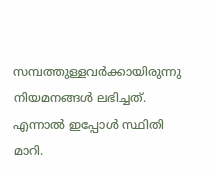സമ്പത്തുള്ളവർക്കായിരുന്നു നിയമനങ്ങൾ ലഭിച്ചത്. എന്നാൽ ഇപ്പോൾ സ്ഥിതി മാറി.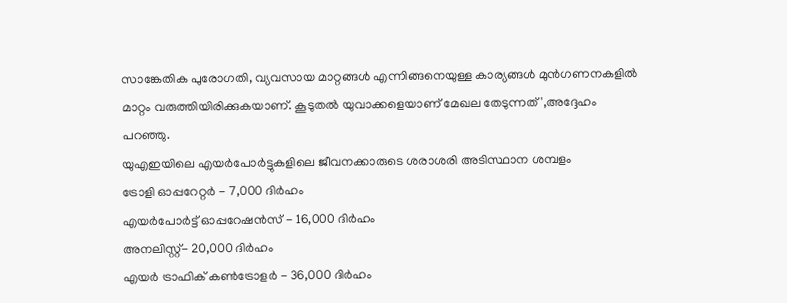സാങ്കേതിക പുരോഗതി, വ്യവസായ മാറ്റങ്ങൾ എന്നിങ്ങനെയുള്ള കാര്യങ്ങൾ മുൻഗണനകളിൽ മാറ്റം വരുത്തിയിരിക്കുകയാണ്. കൂടുതൽ യുവാക്കളെയാണ് മേഖല തേടുന്നത്',അദ്ദേഹം പറഞ്ഞു.
യുഎഇയിലെ എയർപോർട്ടുകളിലെ ജീവനക്കാരുടെ ശരാശരി അടിസ്ഥാന ശമ്പളം
ട്രോളി ഓപ്പറേറ്റർ - 7,000 ദിർഹം
എയർപോർട്ട് ഓപ്പറേഷൻസ് - 16,000 ദിർഹം
അനലിസ്റ്റ്- 20,000 ദിർഹം
എയർ ട്രാഫിക് കൺട്രോളർ - 36,000 ദിർഹം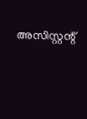അസിസ്റ്റന്റ്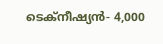ടെക്നീഷ്യൻ- 4,000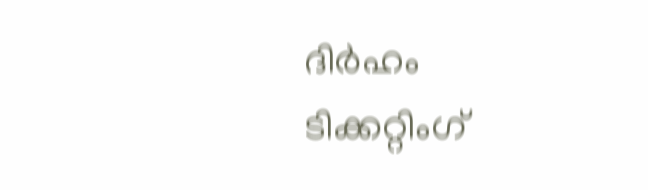ദിർഹം
ടിക്കറ്റിംഗ്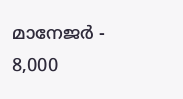മാനേജർ - 8,000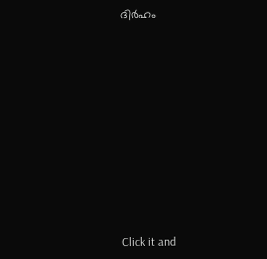ദിർഹം












Click it and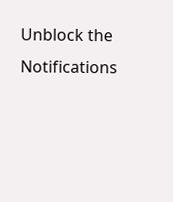Unblock the Notifications